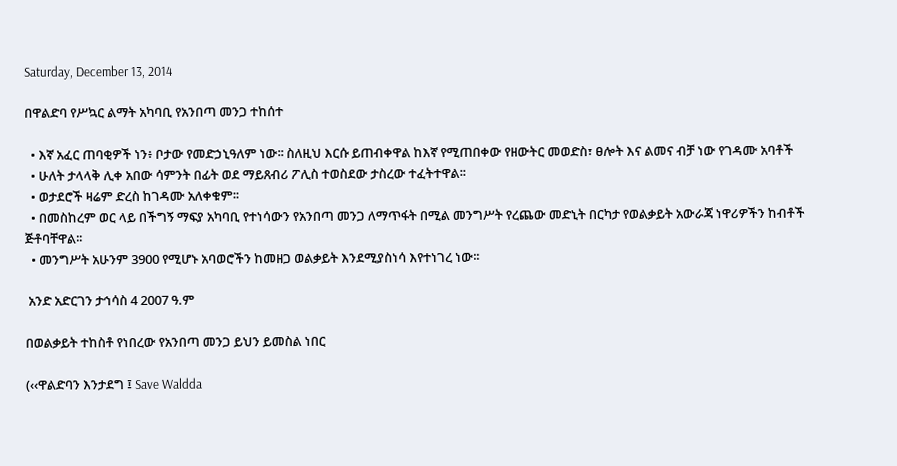Saturday, December 13, 2014

በዋልድባ የሥኳር ልማት አካባቢ የአንበጣ መንጋ ተከሰተ

  • እኛ አፈር ጠባቂዎች ነን፥ ቦታው የመድኃኒዓለም ነው፡፡ ስለዚህ እርሱ ይጠብቀዋል ከእኛ የሚጠበቀው የዘውትር መወድስ፣ ፀሎት እና ልመና ብቻ ነው የገዳሙ አባቶች
  • ሁለት ታላላቅ ሊቀ አበው ሳምንት በፊት ወደ ማይጸብሪ ፖሊስ ተወስደው ታስረው ተፈትተዋል፡፡
  • ወታደሮች ዛሬም ድረስ ከገዳሙ አለቀቁም፡፡
  • በመስከረም ወር ላይ በችግኝ ማፍያ አካባቢ የተነሳውን የአንበጣ መንጋ ለማጥፋት በሚል መንግሥት የረጨው መድኒት በርካታ የወልቃይት አውራጃ ነዋሪዎችን ከብቶች ጅቶባቸዋል፡፡
  • መንግሥት አሁንም 3900 የሚሆኑ አባወሮችን ከመዘጋ ወልቃይት እንደሚያስነሳ እየተነገረ ነው፡፡

 አንድ አድርገን ታኅሳስ 4 2007 ዓ.ም

በወልቃይት ተከስቶ የነበረው የአንበጣ መንጋ ይህን ይመስል ነበር

(‹‹ዋልድባን እንታደግ ፤ Save Waldda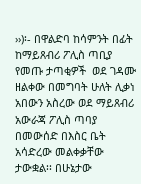››)፡- በዋልድባ ከሳምንት በፊት ከማይጸብሪ ፖሊስ ጣቢያ የመጡ ታጣቂዎች  ወደ ገዳሙ ዘልቀው በመግባት ሁለት ሊቃነ አበውን አስረው ወደ ማይጸብሪ አውራጃ ፖሊስ ጣባያ በመውሰድ በእስር ቤት አሳድረው መልቀቃቸው ታውቋል፡፡ በሁኔታው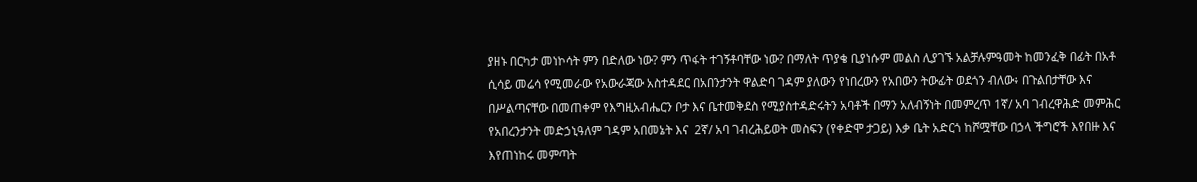ያዘኑ በርካታ መነኮሳት ምን በድለው ነው? ምን ጥፋት ተገኝቶባቸው ነው? በማለት ጥያቄ ቢያነሱም መልስ ሊያገኙ አልቻሉምዓመት ከመንፈቅ በፊት በአቶ ሲሳይ መሬሳ የሚመራው የአውራጃው አስተዳደር በአበንታንት ዋልድባ ገዳም ያለውን የነበረውን የአበውን ትውፊት ወደጎን ብለው፥ በጉልበታቸው እና በሥልጣናቸው በመጠቀም የእግዚአብሔርን ቦታ እና ቤተመቅደስ የሚያስተዳድሩትን አባቶች በማን አለብኝነት በመምረጥ 1ኛ/ አባ ገብረዋሕድ መምሕር የአበረንታንት መድኃኒዓለም ገዳም አበመኔት እና  2ኛ/ አባ ገብረሕይወት መስፍን (የቀድሞ ታጋይ) እቃ ቤት አድርጎ ከሾሟቸው በኃላ ችግሮች እየበዙ እና እየጠነከሩ መምጣት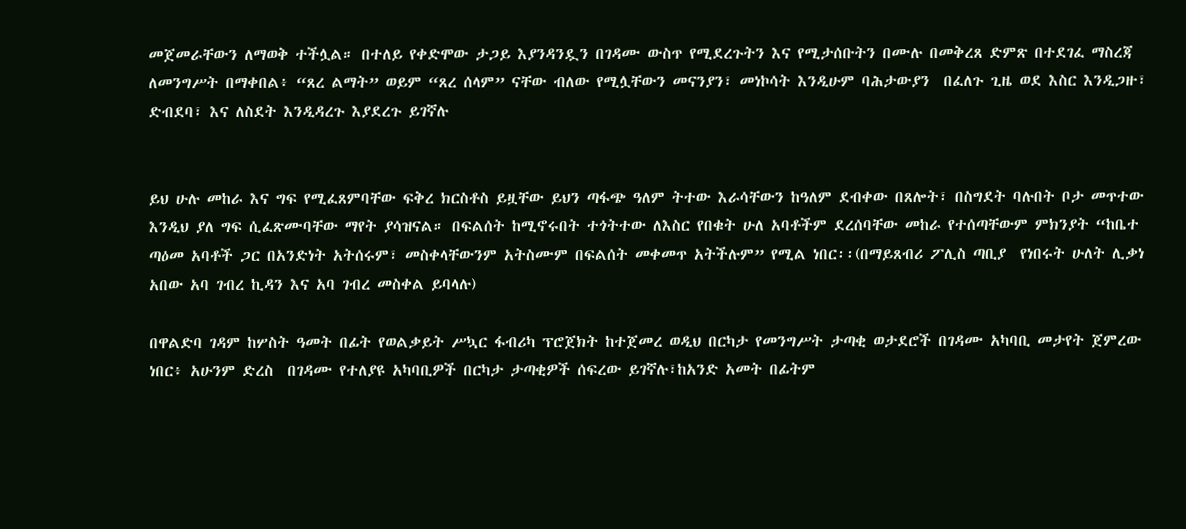መጀመራቸውን ለማወቅ ተችሏል። በተለይ የቀድሞው ታጋይ እያንዳንዷን በገዳሙ ውስጥ የሚደረጉትን እና የሚታሰቡትን በሙሉ በመቅረጸ ድምጽ በተደገፈ ማስረጃ ለመንግሥት በማቀበል፥ “ጸረ ልማት” ወይም “ጸረ ሰላም” ናቸው ብለው የሚሏቸውን መናንያን፣ መነኮሳት እንዲሁም ባሕታውያን  በፈለጉ ጊዜ ወደ እስር እንዲጋዙ፣ ድብደባ፣ እና ለስደት እንዲዳረጉ እያደረጉ ይገኛሉ


ይህ ሁሉ መከራ እና ግፍ የሚፈጸምባቸው ፍቅረ ክርስቶስ ይዟቸው ይህን ጣፋጭ ዓለም ትተው እራሳቸውን ከዓለም ደብቀው በጸሎት፣ በስግደት ባሉበት ቦታ መጥተው እንዲህ ያለ ግፍ ሲፈጽሙባቸው ማየት ያሳዝናል። በፍልሰት ከሚኖሩበት ተጎትተው ለእስር የበቁት ሁለ አባቶችም ደረሰባቸው መከራ የተሰጣቸውም ምክንያት “ከቤተ ጣዕመ አባቶች ጋር በአንድነት አትሰሩም፣ መስቀላቸውንም አትስሙም በፍልሰት መቀመጥ አትችሉም” የሚል ነበር፡፡(በማይጸብሪ ፖሊስ ጣቢያ  የነበሩት ሁለት ሊቃነ አበው አባ ገብረ ኪዳን እና አባ ገብረ መስቀል ይባላሉ)

በዋልድባ ገዳም ከሦስት ዓመት በፊት የወልቃይት ሥኳር ፋብሪካ ፕሮጀክት ከተጀመረ ወዲህ በርካታ የመንግሥት ታጣቂ ወታደሮች በገዳሙ አካባቢ መታየት ጀምረው ነበር፥ አሁንም ድረስ  በገዳሙ የተለያዩ አካባቢዎች በርካታ ታጣቂዎች ሰፍረው ይገኛሉ፣ከአንድ አመት በፊትም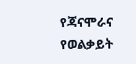የጃናሞራና የወልቃይት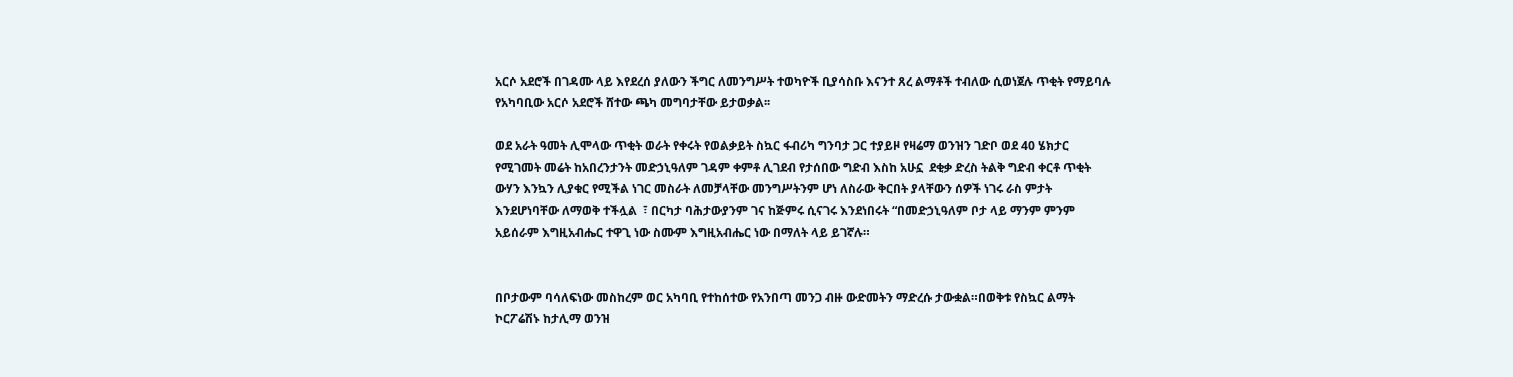አርሶ አደሮች በገዳሙ ላይ እየደረሰ ያለውን ችግር ለመንግሥት ተወካዮች ቢያሳስቡ እናንተ ጸረ ልማቶች ተብለው ሲወነጀሉ ጥቂት የማይባሉ የአካባቢው አርሶ አደሮች ሸተው ጫካ መግባታቸው ይታወቃል፡፡

ወደ አራት ዓመት ሊሞላው ጥቂት ወራት የቀሩት የወልቃይት ስኳር ፋብሪካ ግንባታ ጋር ተያይዞ የዛሬማ ወንዝን ገድቦ ወደ 40 ሄክታር የሚገመት መሬት ከአበረንታንት መድኃኒዓለም ገዳም ቀምቶ ሊገደብ የታሰበው ግድብ እስከ አሁኗ  ደቂቃ ድረስ ትልቅ ግድብ ቀርቶ ጥቂት ውሃን እንኳን ሊያቁር የሚችል ነገር መስራት ለመቻላቸው መንግሥትንም ሆነ ለስራው ቅርበት ያላቸውን ሰዎች ነገሩ ራስ ምታት እንደሆነባቸው ለማወቅ ተችሏል  ፣ በርካታ ባሕታውያንም ገና ከጅምሩ ሲናገሩ እንደነበሩት “በመድኃኒዓለም ቦታ ላይ ማንም ምንም አይሰራም እግዚአብሔር ተዋጊ ነው ስሙም እግዚአብሔር ነው በማለት ላይ ይገኛሉ።


በቦታውም ባሳለፍነው መስከረም ወር አካባቢ የተከሰተው የአንበጣ መንጋ ብዙ ውድመትን ማድረሱ ታውቋል።በወቅቱ የስኳር ልማት ኮርፖሬሽኑ ከታሊማ ወንዝ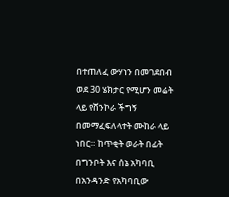በተጠለፈ ውሃነን በመገደበብ  ወደ 30 ሄክታር የሚሆን መሬት ላይ የሸንኮራ ችግኝ በመማፈፍለላተት ሙከራ ላይ ነበር። ከጥቂት ወራት በፊት በግንቦት እና ሰኔ አካባቢ በአንዳንድ የአካባቢው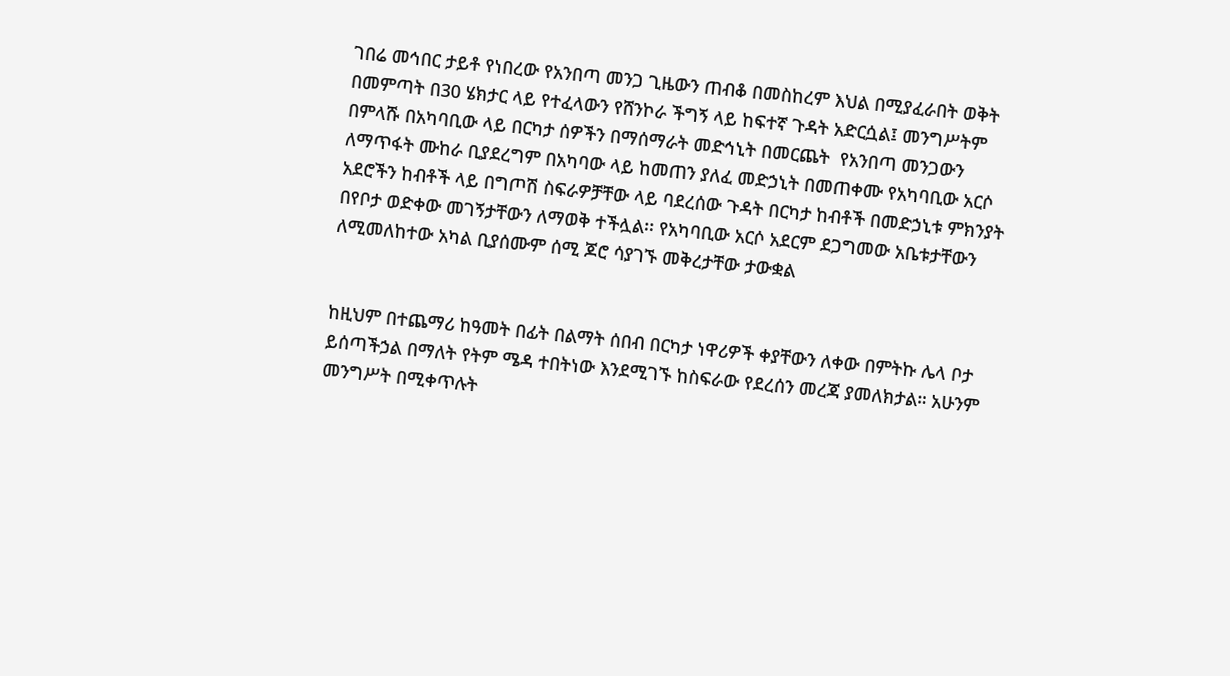ገበሬ መኅበር ታይቶ የነበረው የአንበጣ መንጋ ጊዜውን ጠብቆ በመስከረም እህል በሚያፈራበት ወቅት በመምጣት በ30 ሄክታር ላይ የተፈላውን የሸንኮራ ችግኝ ላይ ከፍተኛ ጉዳት አድርሷል፤ መንግሥትም በምላሹ በአካባቢው ላይ በርካታ ሰዎችን በማሰማራት መድኅኒት በመርጨት  የአንበጣ መንጋውን ለማጥፋት ሙከራ ቢያደረግም በአካባው ላይ ከመጠን ያለፈ መድኃኒት በመጠቀሙ የአካባቢው አርሶ አደሮችን ከብቶች ላይ በግጦሽ ስፍራዎቻቸው ላይ ባደረሰው ጉዳት በርካታ ከብቶች በመድኃኒቱ ምክንያት በየቦታ ወድቀው መገኝታቸውን ለማወቅ ተችሏል፡፡ የአካባቢው አርሶ አደርም ደጋግመው አቤቱታቸውን ለሚመለከተው አካል ቢያሰሙም ሰሚ ጆሮ ሳያገኙ መቅረታቸው ታውቋል


ከዚህም በተጨማሪ ከዓመት በፊት በልማት ሰበብ በርካታ ነዋሪዎች ቀያቸውን ለቀው በምትኩ ሌላ ቦታ ይሰጣችኃል በማለት የትም ሜዳ ተበትነው እንደሚገኙ ከስፍራው የደረሰን መረጃ ያመለክታል። አሁንም መንግሥት በሚቀጥሉት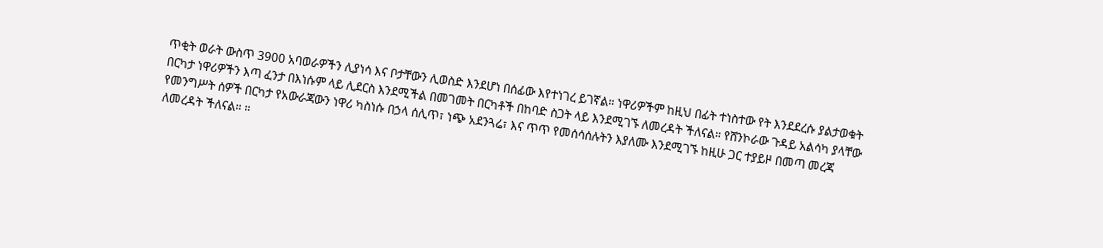ጥቂት ወራት ውስጥ 3900 አባወራዎችን ሊያነሳ እና ቦታቸውን ሊወስድ እንደሆነ በሰፊው እየተነገረ ይገኛል። ነዋሪዎችም ከዚህ በፊት ተነስተው የት እንደደረሱ ያልታወቁት በርካታ ነዋሪዎችን እጣ ፈንታ በእነሱም ላይ ሊደርስ እንደሚችል በመገመት በርካቶች በከባድ ስጋት ላይ እንደሚገኙ ለመረዳት ችለናል። የሸንኮራው ጉዳይ አልሳካ ያላቸው የመንግሥት ሰዎች በርካታ የአውራጃውን ነዋሪ ካስነሱ በኃላ ሰሊጥ፣ ነጭ አደንጓሬ፣ እና ጥጥ የመሰሳሰሉትን እያለሙ እንደሚገኙ ከዚሁ ጋር ተያይዞ በመጣ መረጃ ለመረዳት ችለናል። ።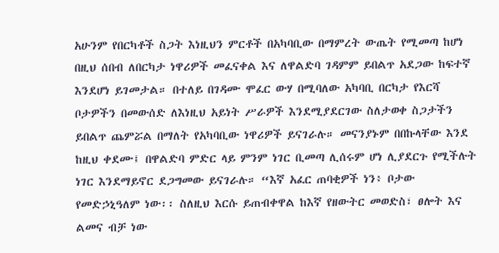አሁንም የበርካቶች ስጋት እነዚህን ምርቶች በአካባቢው በማምረት ውጤት የሚመጣ ከሆነ  በዚህ ሰበብ ለበርካታ ነዋሪዎች መፈናቀል እና ለዋልድባ ገዳምም ይበልጥ አደጋው ከፍተኛ እንደሆነ ይገመታል። በተለይ በገዳሙ ሞፈር ውሃ በሚባለው አካባቢ በርካታ የእርሻ ቦታዎችን በመውሰድ ለእነዚህ አይነት ሥራዎች እንደሚያደርገው ስለታወቀ ስጋታችን ይበልጥ ጨምሯል በማለት የአካባቢው ነዋሪዎች ይናገራሉ። መናንያኑም በበኩላቸው እንደ ከዚህ ቀደሙ፤ በዋልድባ ምድር ላይ ምንም ነገር ቢመጣ ሊሰሩም ሆነ ሊያደርጉ የሚችሉት ነገር እንደማይኖር ደጋግመው ይናገራሉ። “እኛ አፈር ጠባቂዎች ነን፥ ቦታው የመድኃኒዓለም ነው፡፡ ስለዚህ እርሱ ይጠብቀዋል ከእኛ የዘውትር መወድስ፣ ፀሎት እና ልመና ብቻ ነው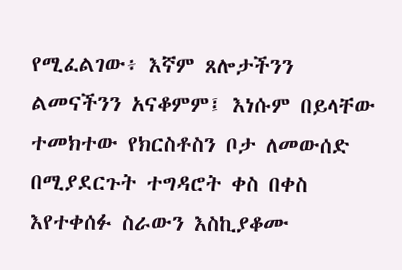የሚፈልገው፥ እኛም ጸሎታችንን ልመናችንን አናቆምም፤ እነሱም በይላቸው ተመክተው የክርስቶስን ቦታ ለመውሰድ በሚያደርጉት ተግዳሮት ቀስ በቀስ እየተቀሰፉ ስራውን እስኪያቆሙ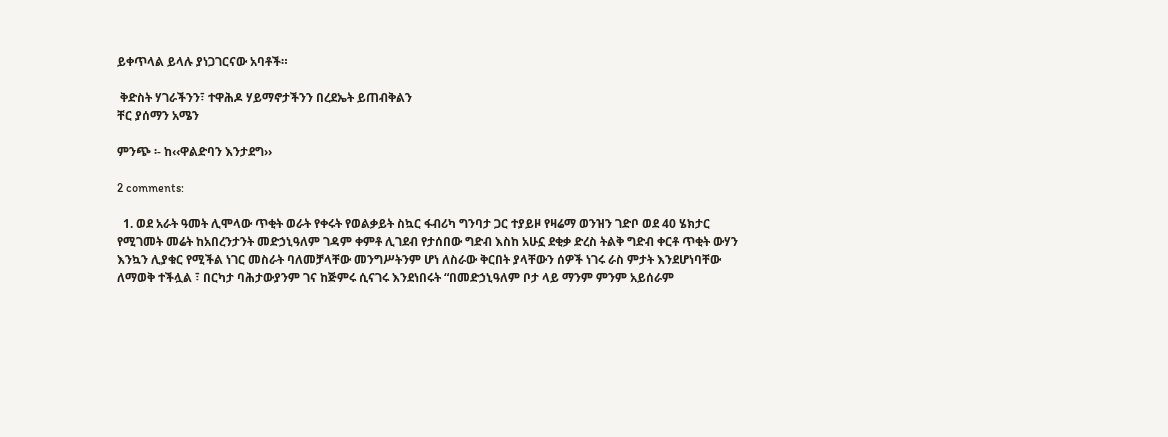ይቀጥላል ይላሉ ያነጋገርናው አባቶች።

 ቅድስት ሃገራችንን፣ ተዋሕዶ ሃይማኖታችንን በረደኤት ይጠብቅልን
ቸር ያሰማን አሜን

ምንጭ ፡- ከ‹‹ዋልድባን እንታደግ››

2 comments:

  1. ወደ አራት ዓመት ሊሞላው ጥቂት ወራት የቀሩት የወልቃይት ስኳር ፋብሪካ ግንባታ ጋር ተያይዞ የዛሬማ ወንዝን ገድቦ ወደ 40 ሄክታር የሚገመት መሬት ከአበረንታንት መድኃኒዓለም ገዳም ቀምቶ ሊገደብ የታሰበው ግድብ እስከ አሁኗ ደቂቃ ድረስ ትልቅ ግድብ ቀርቶ ጥቂት ውሃን እንኳን ሊያቁር የሚችል ነገር መስራት ባለመቻላቸው መንግሥትንም ሆነ ለስራው ቅርበት ያላቸውን ሰዎች ነገሩ ራስ ምታት እንደሆነባቸው ለማወቅ ተችሏል ፣ በርካታ ባሕታውያንም ገና ከጅምሩ ሲናገሩ እንደነበሩት “በመድኃኒዓለም ቦታ ላይ ማንም ምንም አይሰራም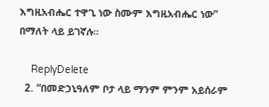እግዚአብሔር ተዋጊ ነው ስሙም እግዚአብሔር ነው” በማለት ላይ ይገኛሉ።

    ReplyDelete
  2. “በመድኃኒዓለም ቦታ ላይ ማንም ምንም አይሰራም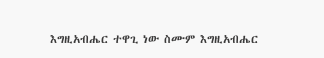እግዚአብሔር ተዋጊ ነው ስሙም እግዚአብሔር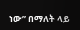ነው” በማለት ላይ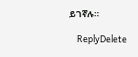ይገኛሉ።

    ReplyDelete